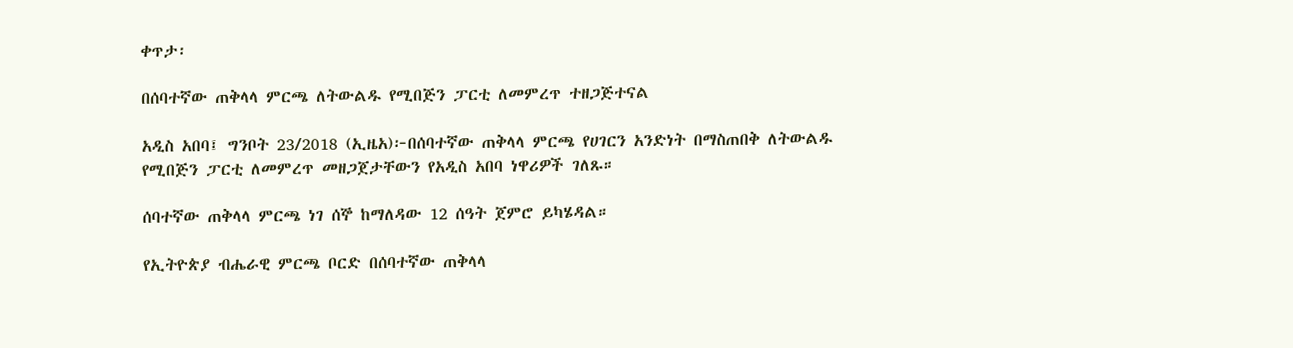ቀጥታ፡

በሰባተኛው ጠቅላላ ምርጫ ለትውልዱ የሚበጅን ፓርቲ ለመምረጥ ተዘጋጅተናል

አዲስ አበባ፤ ግንቦት 23/2018 (ኢዜአ)፦በሰባተኛው ጠቅላላ ምርጫ የሀገርን አንድነት በማስጠበቅ ለትውልዱ የሚበጅን ፓርቲ ለመምረጥ መዘጋጀታቸውን የአዲስ አበባ ነዋሪዎች ገለጹ።

ሰባተኛው ጠቅላላ ምርጫ ነገ ሰኞ ከማለዳው 12 ሰዓት ጀምሮ ይካሄዳል።

የኢትዮጵያ ብሔራዊ ምርጫ ቦርድ በሰባተኛው ጠቅላላ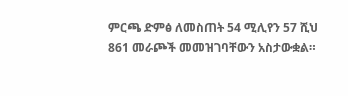ምርጫ ድምፅ ለመስጠት 54 ሚሊየን 57 ሺህ 861 መራጮች መመዝገባቸውን አስታውቋል።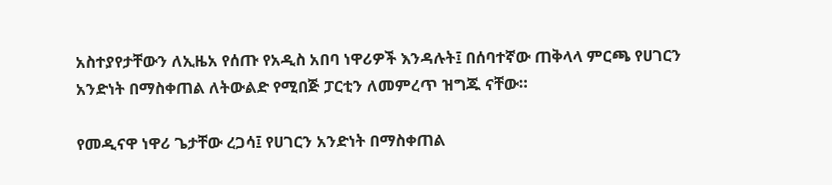አስተያየታቸውን ለኢዜአ የሰጡ የአዲስ አበባ ነዋሪዎች እንዳሉት፤ በሰባተኛው ጠቅላላ ምርጫ የሀገርን አንድነት በማስቀጠል ለትውልድ የሚበጅ ፓርቲን ለመምረጥ ዝግጁ ናቸው።

የመዲናዋ ነዋሪ ጌታቸው ረጋሳ፤ የሀገርን አንድነት በማስቀጠል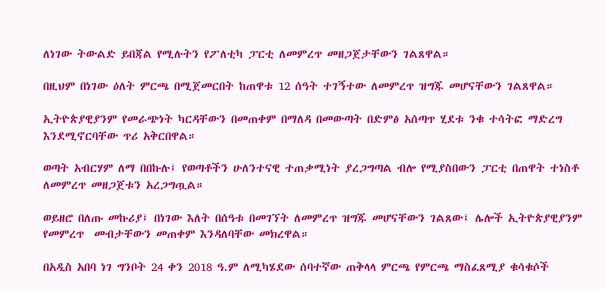ለነገው ትውልድ ይበጃል የሚሉትን የፖለቲካ ፓርቲ ለመምረጥ መዘጋጀታቸውን ገልጸዋል።

በዚህም በነገው ዕለት ምርጫ በሚጀመርበት ከጠዋቱ 12 ሰዓት ተገኝተው ለመምረጥ ዝግጁ መሆናቸውን ገልጸዋል።

ኢትዮጵያዊያንም የመራጭነት ካርዳቸውን በመጠቀም በማለዳ በመውጣት በድምፅ አሰጣጥ ሂደቱ ንቁ ተሳትፎ ማድረግ እንደሚኖርባቸው ጥሪ አቅርበዋል።

ወጣት አብርሃም ለማ በበኩሉ፤ የወጣቶችን ሁለንተናዊ ተጠቃሚነት ያረጋግጣል ብሎ የሚያስበውን ፓርቲ በጠዋት ተነስቶ ለመምረጥ መዘጋጀቱን አረጋግጧል።

ወይዘሮ በለጡ መኩሪያ፤ በነገው እለት በሰዓቱ በመገኘት ለመምረጥ ዝግጁ መሆናቸውን ገልጸው፤ ሌሎች ኢትዮጵያዊያንም የመምረጥ  መብታቸውን መጠቀም እንዳለባቸው መክረዋል።

በአዲስ አበባ ነገ ግንቦት 24 ቀን 2018 ዓ.ም ለሚካሄደው ሰባተኛው ጠቅላላ ምርጫ የምርጫ ማስፈጸሚያ ቁሳቁሶች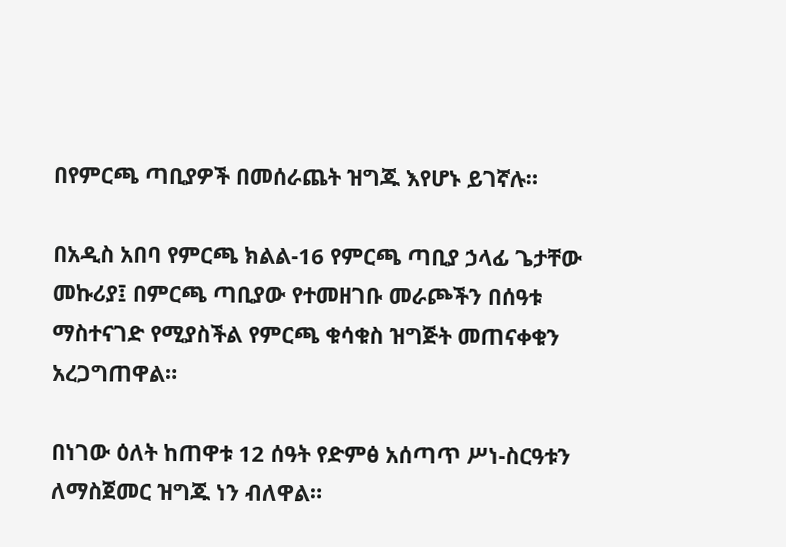በየምርጫ ጣቢያዎች በመሰራጨት ዝግጁ እየሆኑ ይገኛሉ።

በአዲስ አበባ የምርጫ ክልል-16 የምርጫ ጣቢያ ኃላፊ ጌታቸው መኩሪያ፤ በምርጫ ጣቢያው የተመዘገቡ መራጮችን በሰዓቱ ማስተናገድ የሚያስችል የምርጫ ቁሳቁስ ዝግጅት መጠናቀቁን አረጋግጠዋል።

በነገው ዕለት ከጠዋቱ 12 ሰዓት የድምፅ አሰጣጥ ሥነ-ስርዓቱን ለማስጀመር ዝግጁ ነን ብለዋል።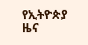የኢትዮጵያ ዜና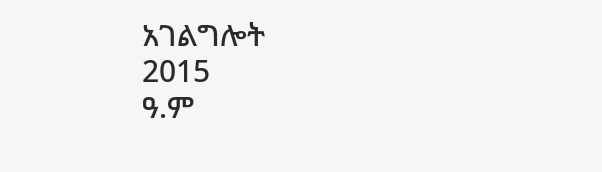አገልግሎት
2015
ዓ.ም